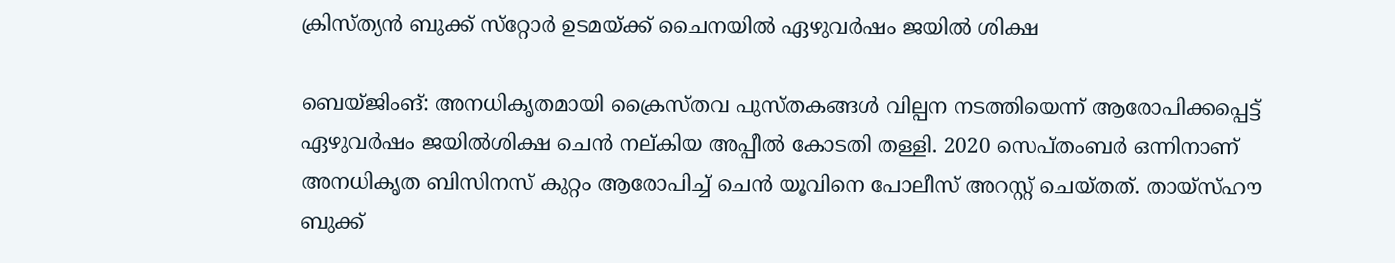ക്രിസ്ത്യന്‍ ബുക്ക് സ്‌റ്റോര്‍ ഉടമയ്ക്ക് ചൈനയില്‍ ഏഴുവര്‍ഷം ജയില്‍ ശിക്ഷ

ബെയ്ജിംങ്: അനധികൃതമായി ക്രൈസ്തവ പുസ്തകങ്ങള്‍ വില്പന നടത്തിയെന്ന് ആരോപിക്കപ്പെട്ട് ഏഴുവര്‍ഷം ജയില്‍ശിക്ഷ ചെന്‍ നല്കിയ അപ്പീല്‍ കോടതി തള്ളി. 2020 സെപ്തംബര്‍ ഒന്നിനാണ് അനധികൃത ബിസിനസ് കുറ്റം ആരോപിച്ച് ചെന്‍ യൂവിനെ പോലീസ് അറസ്റ്റ് ചെയ്തത്. തായ്‌സ്ഹൗ ബുക്ക്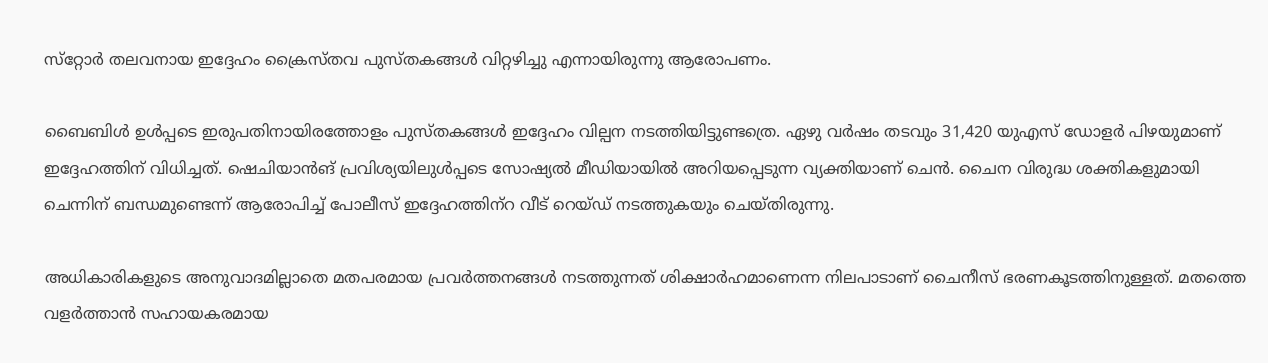സ്‌റ്റോര്‍ തലവനായ ഇദ്ദേഹം ക്രൈസ്തവ പുസ്തകങ്ങള്‍ വിറ്റഴിച്ചു എന്നായിരുന്നു ആരോപണം.

ബൈബിള്‍ ഉള്‍പ്പടെ ഇരുപതിനായിരത്തോളം പുസ്തകങ്ങള്‍ ഇദ്ദേഹം വില്പന നടത്തിയിട്ടുണ്ടത്രെ. ഏഴു വര്‍ഷം തടവും 31,420 യുഎസ് ഡോളര്‍ പിഴയുമാണ് ഇദ്ദേഹത്തിന് വിധിച്ചത്. ഷെചിയാന്‍ങ് പ്രവിശ്യയിലുള്‍പ്പടെ സോഷ്യല്‍ മീഡിയായില്‍ അറിയപ്പെടുന്ന വ്യക്തിയാണ് ചെന്‍. ചൈന വിരുദ്ധ ശക്തികളുമായി ചെന്നിന് ബന്ധമുണ്ടെന്ന് ആരോപിച്ച് പോലീസ് ഇദ്ദേഹത്തിന്‌റ വീട് റെയ്ഡ് നടത്തുകയും ചെയ്തിരുന്നു.

അധികാരികളുടെ അനുവാദമില്ലാതെ മതപരമായ പ്രവര്‍ത്തനങ്ങള്‍ നടത്തുന്നത് ശിക്ഷാര്‍ഹമാണെന്ന നിലപാടാണ് ചൈനീസ് ഭരണകൂടത്തിനുള്ളത്. മതത്തെ വളര്‍ത്താന്‍ സഹായകരമായ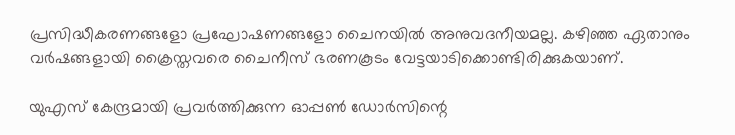പ്രസിദ്ധീകരണങ്ങളോ പ്രഘോഷണങ്ങളോ ചൈനയില്‍ അനുവദനീയമല്ല. കഴിഞ്ഞ ഏതാനും വര്‍ഷങ്ങളായി ക്രൈസ്തവരെ ചൈനീസ് ഭരണകൂടം വേട്ടയാടിക്കൊണ്ടിരിക്കുകയാണ്.

യുഎസ് കേന്ദ്രമായി പ്രവര്‍ത്തിക്കുന്ന ഓപ്പണ്‍ ഡോര്‍സിന്റെ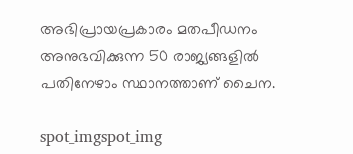അഭിപ്രായപ്രകാരം മതപീഡനം അനുഭവിക്കുന്ന 50 രാജ്യങ്ങളില്‍ പതിനേഴാം സ്ഥാനത്താണ് ചൈന.

spot_imgspot_img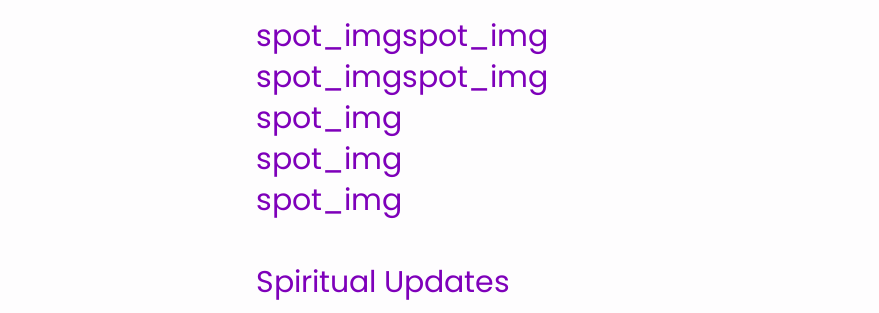spot_imgspot_img
spot_imgspot_img
spot_img
spot_img
spot_img

Spiritual Updates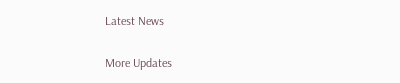Latest News

More Updates